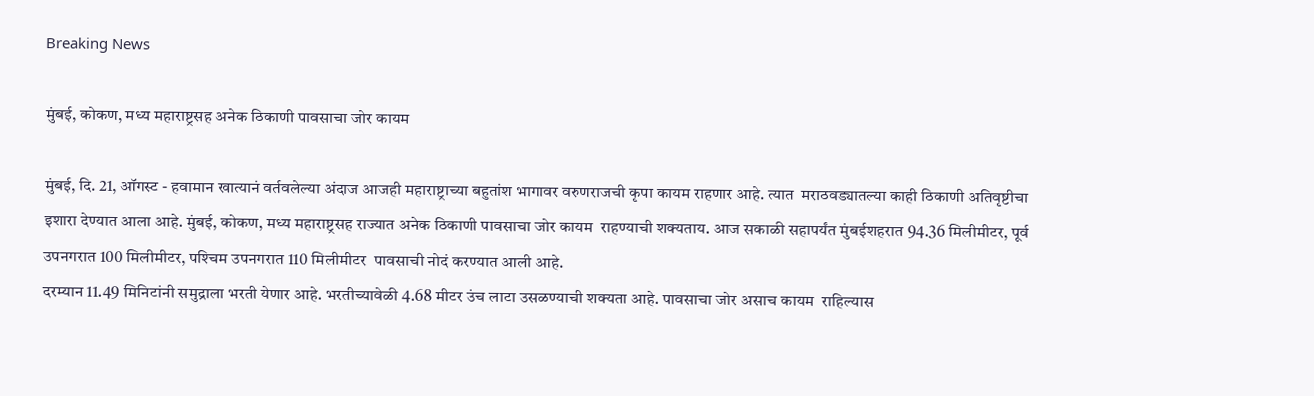Breaking News

मुंबई, कोकण, मध्य महाराष्ट्रसह अनेक ठिकाणी पावसाचा जोर कायम

मुंबई, दि. 21, ऑगस्ट - हवामान खात्यानं वर्तवलेल्या अंदाज आजही महाराष्ट्राच्या बहुतांश भागावर वरुणराजची कृपा कायम राहणार आहे. त्यात  मराठवड्यातल्या काही ठिकाणी अतिवृष्टीचा इशारा देण्यात आला आहे. मुंबई, कोकण, मध्य महाराष्ट्रसह राज्यात अनेक ठिकाणी पावसाचा जोर कायम  राहण्याची शक्यताय. आज सकाळी सहापर्यंत मुंबईशहरात 94.36 मिलीमीटर, पूर्व उपनगरात 100 मिलीमीटर, पश्‍चिम उपनगरात 110 मिलीमीटर  पावसाची नोदं करण्यात आली आहे.
दरम्यान 11.49 मिनिटांनी समुद्राला भरती येणार आहे. भरतीच्यावेळी 4.68 मीटर उंच लाटा उसळण्याची शक्यता आहे. पावसाचा जोर असाच कायम  राहिल्यास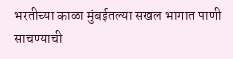भरतीच्या काळा मुंबईतल्या सखल भागात पाणी साचण्याची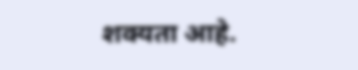शक्यता आहे.